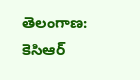తెలంగాణ: కెసిఆర్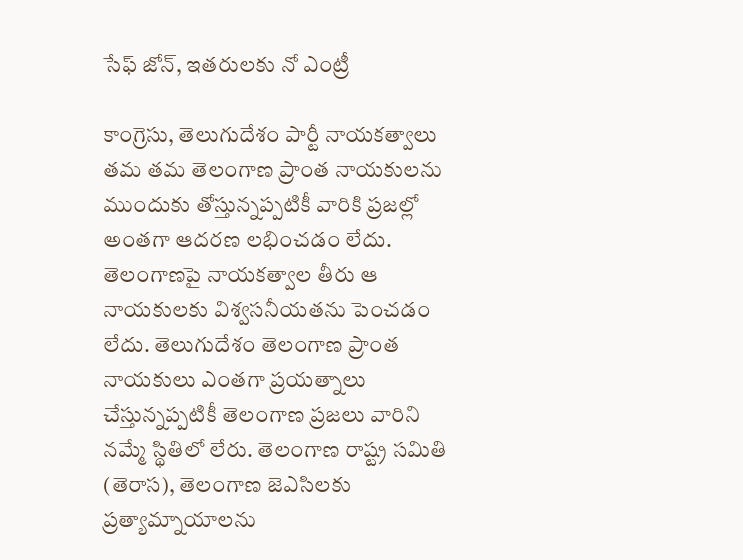సేఫ్ జోన్, ఇతరులకు నో ఎంట్రీ

కాంగ్రెసు, తెలుగుదేశం పార్టీ నాయకత్వాలు తమ తమ తెలంగాణ ప్రాంత నాయకులను ముందుకు తోస్తున్నప్పటికీ వారికి ప్రజల్లో అంతగా ఆదరణ లభించడం లేదు. తెలంగాణపై నాయకత్వాల తీరు ఆ నాయకులకు విశ్వసనీయతను పెంచడం లేదు. తెలుగుదేశం తెలంగాణ ప్రాంత నాయకులు ఎంతగా ప్రయత్నాలు చేస్తున్నప్పటికీ తెలంగాణ ప్రజలు వారిని నమ్మే స్థితిలో లేరు. తెలంగాణ రాష్ట్ర సమితి (తెరాస), తెలంగాణ జెఎసిలకు ప్రత్యామ్నాయాలను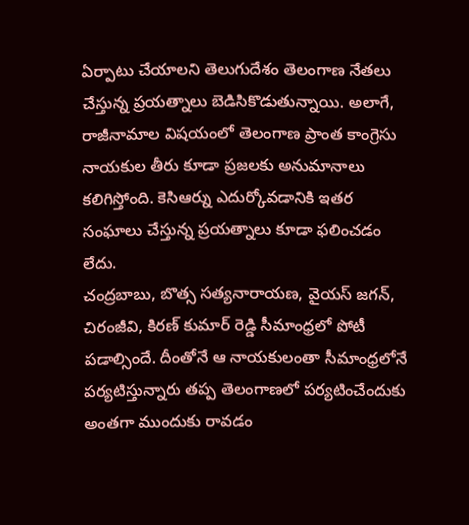ఏర్పాటు చేయాలని తెలుగుదేశం తెలంగాణ నేతలు చేస్తున్న ప్రయత్నాలు బెడిసికొడుతున్నాయి. అలాగే, రాజీనామాల విషయంలో తెలంగాణ ప్రాంత కాంగ్రెసు నాయకుల తీరు కూడా ప్రజలకు అనుమానాలు కలిగిస్తోంది. కెసిఆర్ను ఎదుర్కోవడానికి ఇతర సంఘాలు చేస్తున్న ప్రయత్నాలు కూడా ఫలించడం లేదు.
చంద్రబాబు, బొత్స సత్యనారాయణ, వైయస్ జగన్, చిరంజీవి, కిరణ్ కుమార్ రెడ్డి సీమాంధ్రలో పోటీ పడాల్సిందే. దీంతోనే ఆ నాయకులంతా సీమాంధ్రలోనే పర్యటిస్తున్నారు తప్ప తెలంగాణలో పర్యటించేందుకు అంతగా ముందుకు రావడం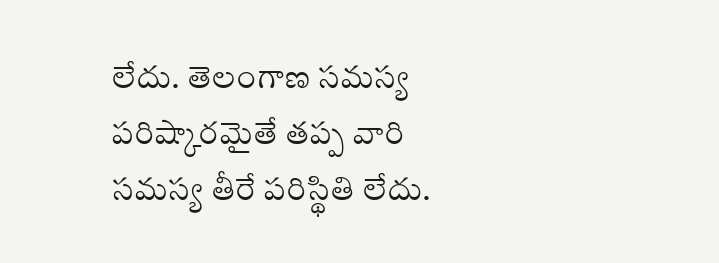లేదు. తెలంగాణ సమస్య పరిష్కారమైతే తప్ప వారి సమస్య తీరే పరిస్థితి లేదు.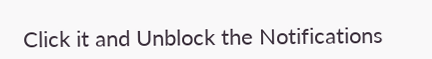Click it and Unblock the Notifications